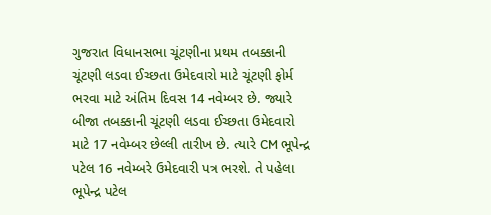ગુજરાત વિધાનસભા ચૂંટણીના પ્રથમ તબક્કાની ચૂંટણી લડવા ઈચ્છતા ઉમેદવારો માટે ચૂંટણી ફોર્મ ભરવા માટે અંતિમ દિવસ 14 નવેમ્બર છે. જ્યારે બીજા તબક્કાની ચૂંટણી લડવા ઈચ્છતા ઉમેદવારો માટે 17 નવેમ્બર છેલ્લી તારીખ છે. ત્યારે CM ભૂપેન્દ્ર પટેલ 16 નવેમ્બરે ઉમેદવારી પત્ર ભરશે. તે પહેલા ભૂપેન્દ્ર પટેલ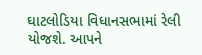ઘાટલોડિયા વિધાનસભામાં રેલી યોજશે. આપને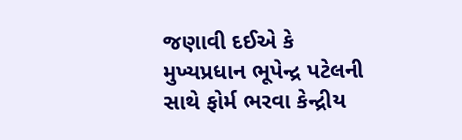જણાવી દઈએ કે મુખ્યપ્રધાન ભૂપેન્દ્ર પટેલની સાથે ફોર્મ ભરવા કેન્દ્રીય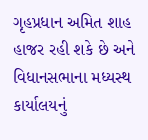ગૃહપ્રધાન અમિત શાહ હાજર રહી શકે છે અને વિધાનસભાના મધ્યસ્થ કાર્યાલયનું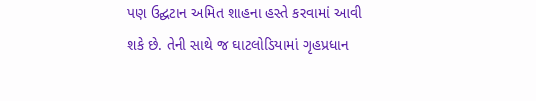પણ ઉદ્ઘટાન અમિત શાહના હસ્તે કરવામાં આવી શકે છે. તેની સાથે જ ઘાટલોડિયામાં ગૃહપ્રધાન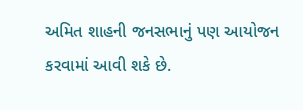અમિત શાહની જનસભાનું પણ આયોજન કરવામાં આવી શકે છે.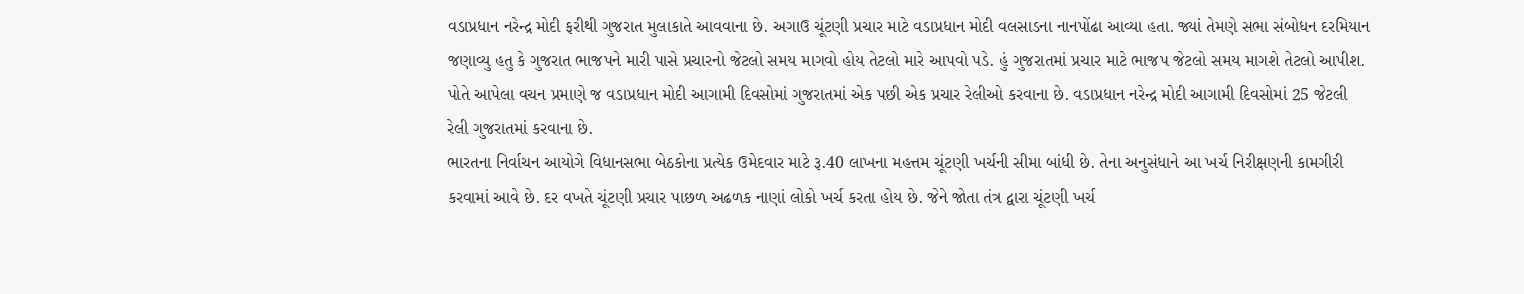વડાપ્રધાન નરેન્દ્ર મોદી ફરીથી ગુજરાત મુલાકાતે આવવાના છે. અગાઉ ચૂંટણી પ્રચાર માટે વડાપ્રધાન મોદી વલસાડના નાનપોંઢા આવ્યા હતા. જ્યાં તેમણે સભા સંબોધન દરમિયાન જણાવ્યુ હતુ કે ગુજરાત ભાજપને મારી પાસે પ્રચારનો જેટલો સમય માગવો હોય તેટલો મારે આપવો પડે. હું ગુજરાતમાં પ્રચાર માટે ભાજપ જેટલો સમય માગશે તેટલો આપીશ. પોતે આપેલા વચન પ્રમાણે જ વડાપ્રધાન મોદી આગામી દિવસોમાં ગુજરાતમાં એક પછી એક પ્રચાર રેલીઓ કરવાના છે. વડાપ્રધાન નરેન્દ્ર મોદી આગામી દિવસોમાં 25 જેટલી રેલી ગુજરાતમાં કરવાના છે.
ભારતના નિર્વાચન આયોગે વિધાનસભા બેઠકોના પ્રત્યેક ઉમેદવાર માટે રૂ.40 લાખના મહત્તમ ચૂંટણી ખર્ચની સીમા બાંધી છે. તેના અનુસંધાને આ ખર્ચ નિરીક્ષણની કામગીરી કરવામાં આવે છે. દર વખતે ચૂંટણી પ્રચાર પાછળ અઢળક નાણાં લોકો ખર્ચ કરતા હોય છે. જેને જોતા તંત્ર દ્વારા ચૂંટણી ખર્ચ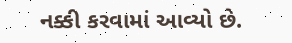નક્કી કરવામાં આવ્યો છે.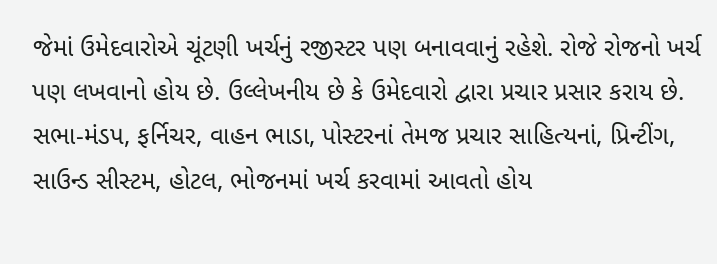જેમાં ઉમેદવારોએ ચૂંટણી ખર્ચનું રજીસ્ટર પણ બનાવવાનું રહેશે. રોજે રોજનો ખર્ચ પણ લખવાનો હોય છે. ઉલ્લેખનીય છે કે ઉમેદવારો દ્વારા પ્રચાર પ્રસાર કરાય છે. સભા-મંડપ, ફર્નિચર, વાહન ભાડા, પોસ્ટરનાં તેમજ પ્રચાર સાહિત્યનાં, પ્રિન્ટીંગ, સાઉન્ડ સીસ્ટમ, હોટલ, ભોજનમાં ખર્ચ કરવામાં આવતો હોય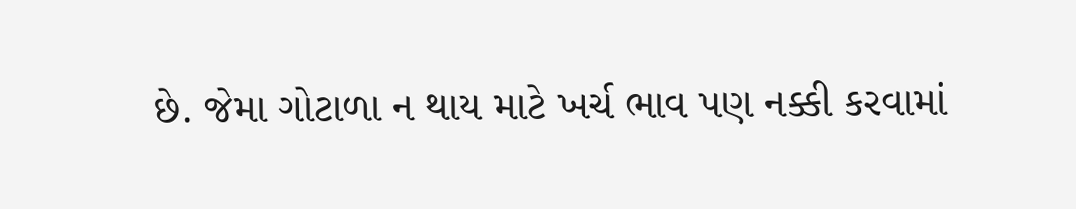છે. જેમા ગોટાળા ન થાય માટે ખર્ચ ભાવ પણ નક્કી કરવામાં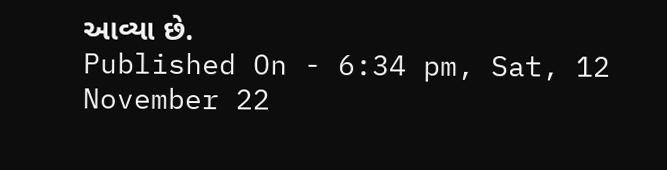આવ્યા છે.
Published On - 6:34 pm, Sat, 12 November 22